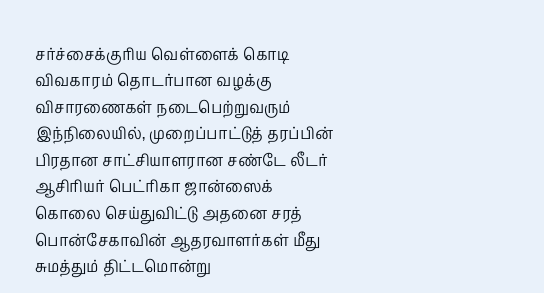சர்ச்சைக்குரிய வெள்ளைக் கொடி விவகாரம் தொடர்பான வழக்கு விசாரணைகள் நடைபெற்றுவரும் இந்நிலையில், முறைப்பாட்டுத் தரப்பின் பிரதான சாட்சியாளரான சண்டே லீடர் ஆசிரியர் பெட்ரிகா ஜான்ஸைக் கொலை செய்துவிட்டு அதனை சரத் பொன்சேகாவின் ஆதரவாளர்கள் மீது சுமத்தும் திட்டமொன்று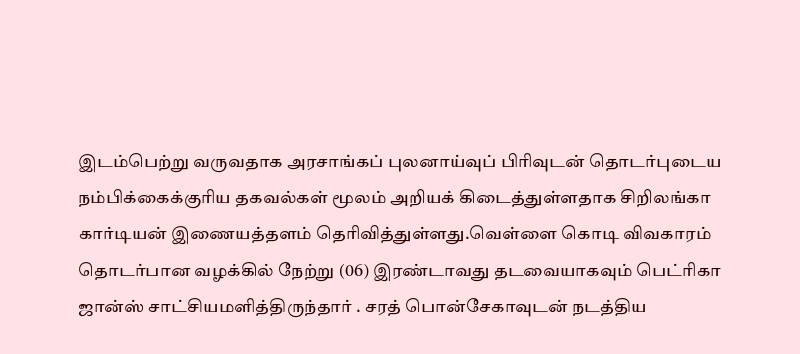இடம்பெற்று வருவதாக அரசாங்கப் புலனாய்வுப் பிரிவுடன் தொடர்புடைய நம்பிக்கைக்குரிய தகவல்கள் மூலம் அறியக் கிடைத்துள்ளதாக சிறிலங்கா கார்டியன் இணையத்தளம் தெரிவித்துள்ளது.வெள்ளை கொடி விவகாரம் தொடர்பான வழக்கில் நேற்று (06) இரண்டாவது தடவையாகவும் பெட்ரிகா ஜான்ஸ் சாட்சியமளித்திருந்தார் . சரத் பொன்சேகாவுடன் நடத்திய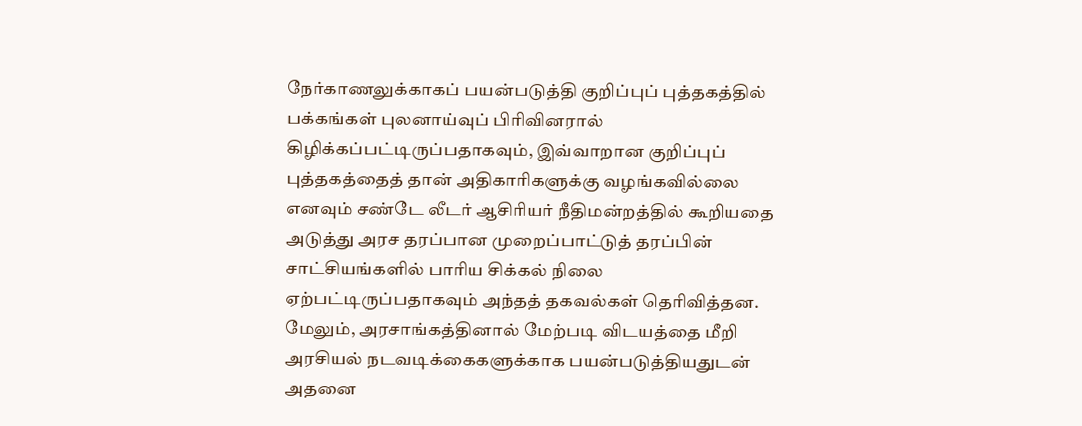நேர்காணலுக்காகப் பயன்படுத்தி குறிப்புப் புத்தகத்தில் பக்கங்கள் புலனாய்வுப் பிரிவினரால் கிழிக்கப்பட்டிருப்பதாகவும், இவ்வாறான குறிப்புப் புத்தகத்தைத் தான் அதிகாரிகளுக்கு வழங்கவில்லை எனவும் சண்டே லீடர் ஆசிரியர் நீதிமன்றத்தில் கூறியதை
அடுத்து அரச தரப்பான முறைப்பாட்டுத் தரப்பின் சாட்சியங்களில் பாரிய சிக்கல் நிலை ஏற்பட்டிருப்பதாகவும் அந்தத் தகவல்கள் தெரிவித்தன.
மேலும், அரசாங்கத்தினால் மேற்படி விடயத்தை மீறி அரசியல் நடவடிக்கைகளுக்காக பயன்படுத்தியதுடன் அதனை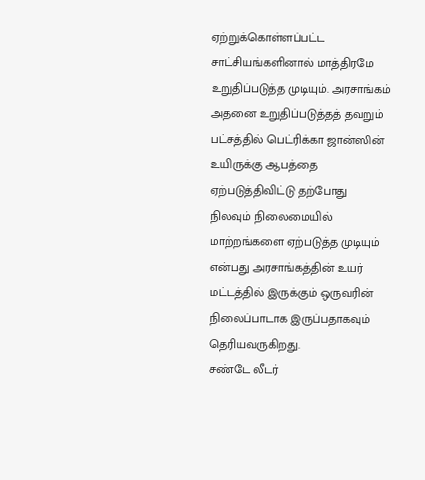ஏற்றுக்கொள்ளப்பட்ட சாட்சியங்களினால் மாத்திரமே உறுதிப்படுத்த முடியும். அரசாங்கம் அதனை உறுதிப்படுத்தத் தவறும் பட்சத்தில் பெட்ரிக்கா ஜான்ஸின் உயிருக்கு ஆபத்தை ஏற்படுத்திவிட்டு தற்போது நிலவும் நிலைமையில் மாற்றங்களை ஏற்படுத்த முடியும் என்பது அரசாங்கத்தின் உயர் மட்டத்தில் இருக்கும் ஒருவரின் நிலைப்பாடாக இருப்பதாகவும் தெரியவருகிறது.
சண்டே லீடர்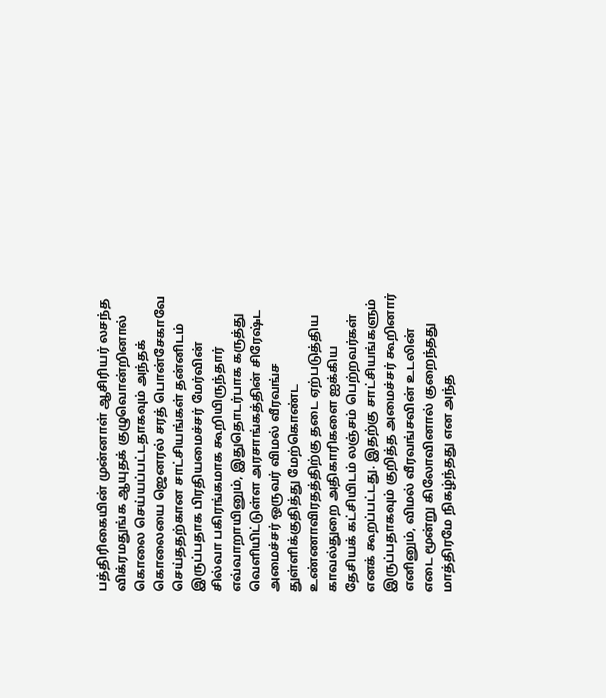பத்திரிகையின் முன்னாள் ஆசிரியர் லசந்த விக்ரமதுங்க ஆயுதக் குழுவொன்றினால் கொலை செய்யப்பட்டதாகவும் அந்தக் கொலையை ஜெனரல் சரத் பொன்சேகாவே செய்ததற்கான சாட்சியங்கள் தன்னிடம் இருப்பதாக பிரதியமைச்சர் மேர்வின் சில்வா பகிரங்கமாக கூறியிருந்தார்
எவ்வாறாயினும், இதுதொடர்பாக கருத்து வெளியிட்டுள்ள அரசாங்கத்தின் சிரேஷ்ட அமைச்சர் ஒருவர் விமல் வீரவங்ச துள்ளிக்குதித்து மேற்கொண்ட உண்ணாவிரதத்திற்கு தடை ஏற்படுத்திய காவல்துறை அதிகாரிகளை ஐக்கிய தேசியக் கட்சியிடம் லஞ்சம் பெற்றவர்கள் எனக் கூறப்பட்டது. இதற்கு சாட்சியங்களும் இருப்பதாகவும் குறித்த அமைச்சர் கூறினார் எனினும், விமல் வீரவங்சவின் உடலின் எடை மூன்று கிலோவினால் குறைந்தது மாத்திரமே நிகழ்ந்தது என அந்த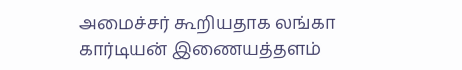அமைச்சர் கூறியதாக லங்கா கார்டியன் இணையத்தளம்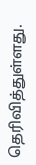தெரிவித்துள்ளது.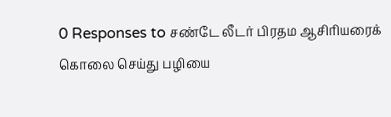0 Responses to சண்டே லீடர் பிரதம ஆசிரியரைக் கொலை செய்து பழியை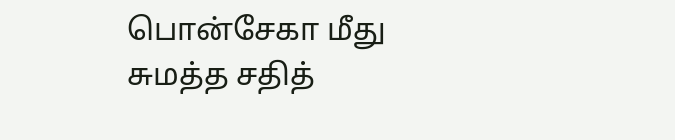பொன்சேகா மீது சுமத்த சதித்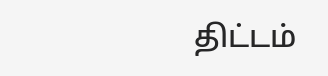திட்டம்